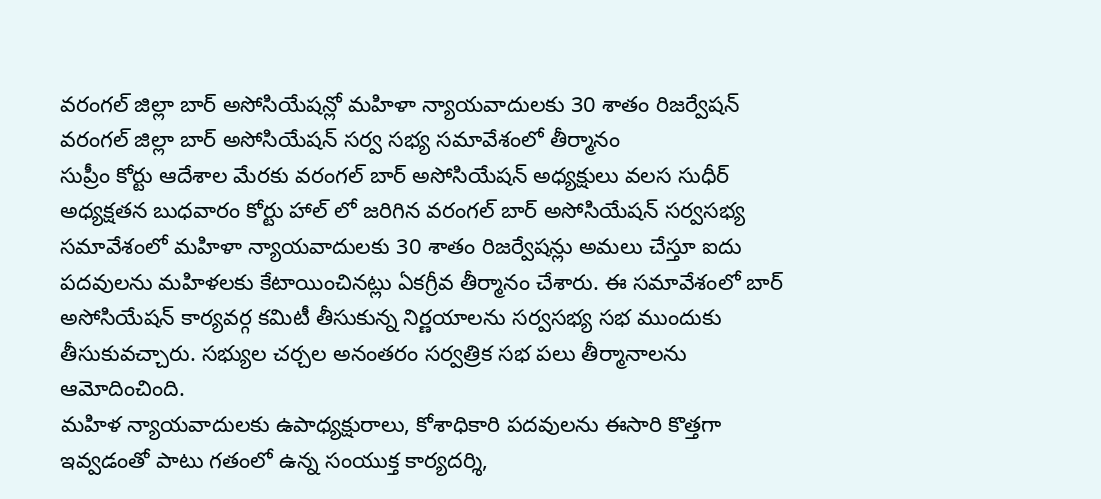వరంగల్ జిల్లా బార్ అసోసియేషన్లో మహిళా న్యాయవాదులకు 30 శాతం రిజర్వేషన్
వరంగల్ జిల్లా బార్ అసోసియేషన్ సర్వ సభ్య సమావేశంలో తీర్మానం
సుప్రీం కోర్టు ఆదేశాల మేరకు వరంగల్ బార్ అసోసియేషన్ అధ్యక్షులు వలస సుధీర్ అధ్యక్షతన బుధవారం కోర్టు హాల్ లో జరిగిన వరంగల్ బార్ అసోసియేషన్ సర్వసభ్య సమావేశంలో మహిళా న్యాయవాదులకు 30 శాతం రిజర్వేషన్లు అమలు చేస్తూ ఐదు పదవులను మహిళలకు కేటాయించినట్లు ఏకగ్రీవ తీర్మానం చేశారు. ఈ సమావేశంలో బార్ అసోసియేషన్ కార్యవర్గ కమిటీ తీసుకున్న నిర్ణయాలను సర్వసభ్య సభ ముందుకు తీసుకువచ్చారు. సభ్యుల చర్చల అనంతరం సర్వత్రిక సభ పలు తీర్మానాలను ఆమోదించింది.
మహిళ న్యాయవాదులకు ఉపాధ్యక్షురాలు, కోశాధికారి పదవులను ఈసారి కొత్తగా ఇవ్వడంతో పాటు గతంలో ఉన్న సంయుక్త కార్యదర్శి,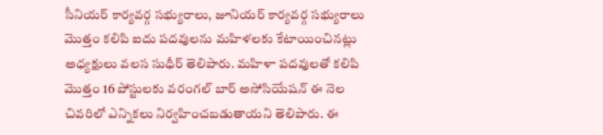సీనియర్ కార్యవర్గ సభ్యురాలు, జూనియర్ కార్యవర్గ సభ్యురాలు మొత్తం కలిపి ఐదు పదవులను మహిళలకు కేటాయించినట్లు అధ్యక్షులు వలస సుధీర్ తెలిపారు. మహిళా పదవులతో కలిపి మొత్తం 16 పోస్టులకు వరంగల్ బార్ అసోసియేషన్ ఈ నెల చివరిలో ఎన్నికలు నిర్వహించబడుతాయని తెలిపారు. ఈ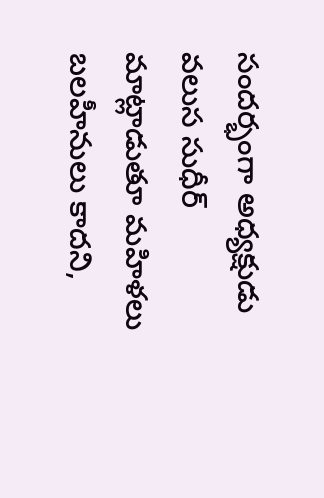సందర్భంగా అధ్యక్షుడు వలుస సుధీర్ మాట్లాడుతూ మహిళలు బలహీనులు కాదని,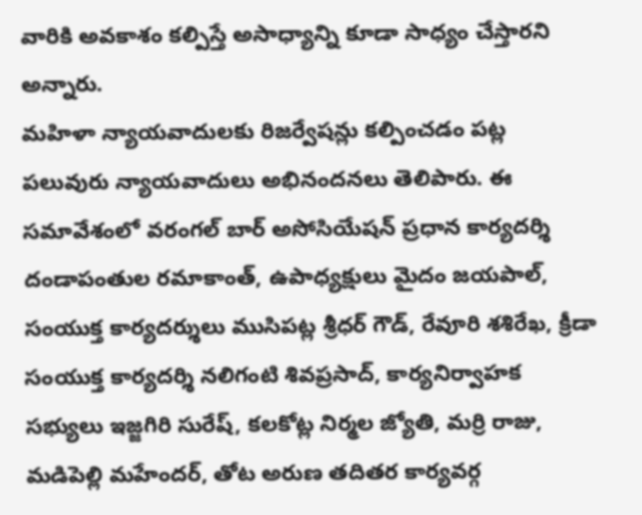వారికి అవకాశం కల్పిస్తే అసాధ్యాన్ని కూడా సాధ్యం చేస్తారని అన్నారు.
మహిళా న్యాయవాదులకు రిజర్వేషన్లు కల్పించడం పట్ల పలువురు న్యాయవాదులు అభినందనలు తెలిపారు. ఈ సమావేశంలో వరంగల్ బార్ అసోసియేషన్ ప్రధాన కార్యదర్శి దండాపంతుల రమాకాంత్, ఉపాధ్యక్షులు మైదం జయపాల్, సంయుక్త కార్యదర్శులు ముసిపట్ల శ్రీధర్ గౌడ్, రేవూరి శశిరేఖ, క్రీడా సంయుక్త కార్యదర్శి నలిగంటి శివప్రసాద్, కార్యనిర్వాహక సభ్యులు ఇజ్జగిరి సురేష్, కలకోట్ల నిర్మల జ్యోతి, మర్రి రాజు, మడిపెల్లి మహేందర్, తోట అరుణ తదితర కార్యవర్గ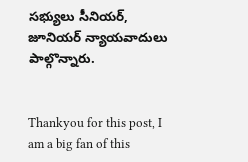సభ్యులు సీనియర్, జూనియర్ న్యాయవాదులు పాల్గొన్నారు.


Thankyou for this post, I am a big fan of this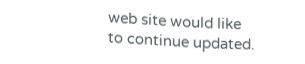web site would like to continue updated.